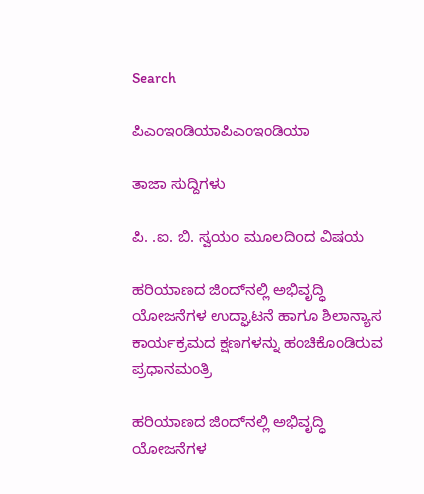Search

ಪಿಎಂಇಂಡಿಯಾಪಿಎಂಇಂಡಿಯಾ

ತಾಜಾ ಸುದ್ದಿಗಳು

ಪಿ. .ಐ. ಬಿ. ಸ್ವಯಂ ಮೂಲದಿoದ ವಿಷಯ

ಹರಿಯಾಣದ ಜಿಂದ್‌ನಲ್ಲಿ ಅಭಿವೃದ್ಧಿ ಯೋಜನೆಗಳ ಉದ್ಘಾಟನೆ ಹಾಗೂ ಶಿಲಾನ್ಯಾಸ ಕಾರ್ಯಕ್ರಮದ ಕ್ಷಣಗಳನ್ನು ಹಂಚಿಕೊಂಡಿರುವ ಪ್ರಧಾನಮಂತ್ರಿ

ಹರಿಯಾಣದ ಜಿಂದ್‌ನಲ್ಲಿ ಅಭಿವೃದ್ಧಿ ಯೋಜನೆಗಳ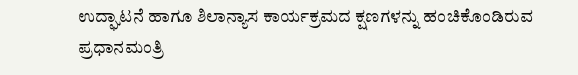ಉದ್ಘಾಟನೆ ಹಾಗೂ ಶಿಲಾನ್ಯಾಸ ಕಾರ್ಯಕ್ರಮದ ಕ್ಷಣಗಳನ್ನು ಹಂಚಿಕೊಂಡಿರುವ ಪ್ರಧಾನಮಂತ್ರಿ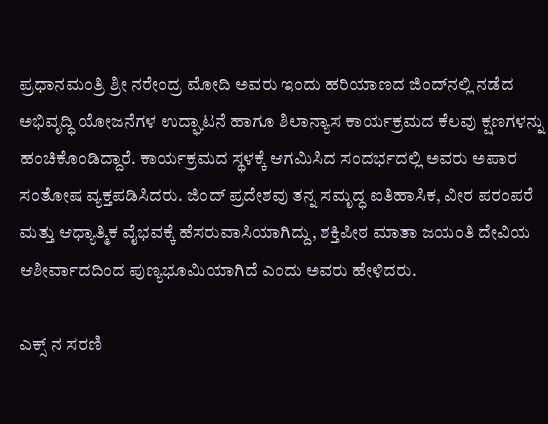ಪ್ರಧಾನಮಂತ್ರಿ ಶ್ರೀ ನರೇಂದ್ರ ಮೋದಿ ಅವರು ಇಂದು ಹರಿಯಾಣದ ಜಿಂದ್‌ನಲ್ಲಿ ನಡೆದ ಅಭಿವೃದ್ಧಿ ಯೋಜನೆಗಳ ಉದ್ಘಾಟನೆ ಹಾಗೂ ಶಿಲಾನ್ಯಾಸ ಕಾರ್ಯಕ್ರಮದ ಕೆಲವು ಕ್ಷಣಗಳನ್ನು ಹಂಚಿಕೊಂಡಿದ್ದಾರೆ. ಕಾರ್ಯಕ್ರಮದ ಸ್ಥಳಕ್ಕೆ ಆಗಮಿಸಿದ ಸಂದರ್ಭದಲ್ಲಿ ಅವರು ಅಪಾರ ಸಂತೋಷ ವ್ಯಕ್ತಪಡಿಸಿದರು. ಜಿಂದ್ ಪ್ರದೇಶವು ತನ್ನ ಸಮೃದ್ಧ ಐತಿಹಾಸಿಕ, ವೀರ ಪರಂಪರೆ ಮತ್ತು ಆಧ್ಯಾತ್ಮಿಕ ವೈಭವಕ್ಕೆ ಹೆಸರುವಾಸಿಯಾಗಿದ್ದು, ಶಕ್ತಿಪೀಠ ಮಾತಾ ಜಯಂತಿ ದೇವಿಯ ಆಶೀರ್ವಾದದಿಂದ ಪುಣ್ಯಭೂಮಿಯಾಗಿದೆ ಎಂದು ಅವರು ಹೇಳಿದರು.

ಎಕ್ಸ್ ನ ಸರಣಿ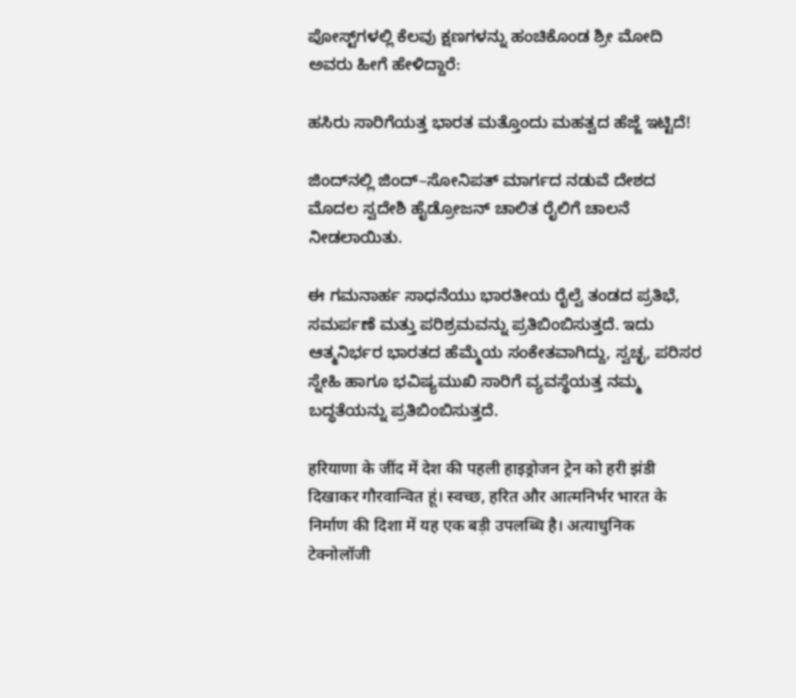ಪೋಸ್ಟ್‌ಗಳಲ್ಲಿ ಕೆಲವು ಕ್ಷಣಗಳನ್ನು ಹಂಚಿಕೊಂಡ ಶ್ರೀ ಮೋದಿ ಅವರು ಹೀಗೆ ಹೇಳಿದ್ದಾರೆ:

ಹಸಿರು ಸಾರಿಗೆಯತ್ತ ಭಾರತ ಮತ್ತೊಂದು ಮಹತ್ವದ ಹೆಜ್ಜೆ ಇಟ್ಟಿದೆ!

ಜಿಂದ್‌ನಲ್ಲಿ ಜಿಂದ್–ಸೋನಿಪತ್ ಮಾರ್ಗದ ನಡುವೆ ದೇಶದ ಮೊದಲ ಸ್ವದೇಶಿ ಹೈಡ್ರೋಜನ್ ಚಾಲಿತ ರೈಲಿಗೆ ಚಾಲನೆ ನೀಡಲಾಯಿತು.

ಈ ಗಮನಾರ್ಹ ಸಾಧನೆಯು ಭಾರತೀಯ ರೈಲ್ವೆ ತಂಡದ ಪ್ರತಿಭೆ, ಸಮರ್ಪಣೆ ಮತ್ತು ಪರಿಶ್ರಮವನ್ನು ಪ್ರತಿಬಿಂಬಿಸುತ್ತದೆ. ಇದು ಆತ್ಮನಿರ್ಭರ ಭಾರತದ ಹೆಮ್ಮೆಯ ಸಂಕೇತವಾಗಿದ್ದು, ಸ್ವಚ್ಛ, ಪರಿಸರ ಸ್ನೇಹಿ ಹಾಗೂ ಭವಿಷ್ಯಮುಖಿ ಸಾರಿಗೆ ವ್ಯವಸ್ಥೆಯತ್ತ ನಮ್ಮ ಬದ್ಧತೆಯನ್ನು ಪ್ರತಿಬಿಂಬಿಸುತ್ತದೆ.

हरियाणा के जींद में देश की पहली हाइड्रोजन ट्रेन को हरी झंडी दिखाकर गौरवान्वित हूं। स्वच्छ, हरित और आत्मनिर्भर भारत के निर्माण की दिशा में यह एक बड़ी उपलब्धि है। अत्याधुनिक टेक्नोलॉजी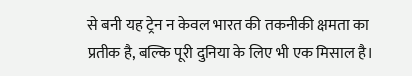से बनी यह ट्रेन न केवल भारत की तकनीकी क्षमता का प्रतीक है, बल्कि पूरी दुनिया के लिए भी एक मिसाल है।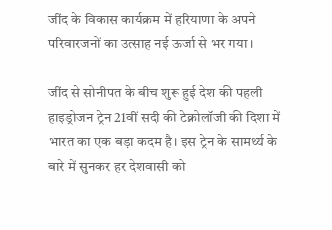जींद के विकास कार्यक्रम में हरियाणा के अपने परिवारजनों का उत्साह नई ऊर्जा से भर गया।

जींद से सोनीपत के बीच शुरू हुई देश की पहली हाइड्रोजन ट्रेन 21वीं सदी की टेक्नोलॉजी की दिशा में भारत का एक बड़ा कदम है। इस ट्रेन के सामर्थ्य के बारे में सुनकर हर देशवासी को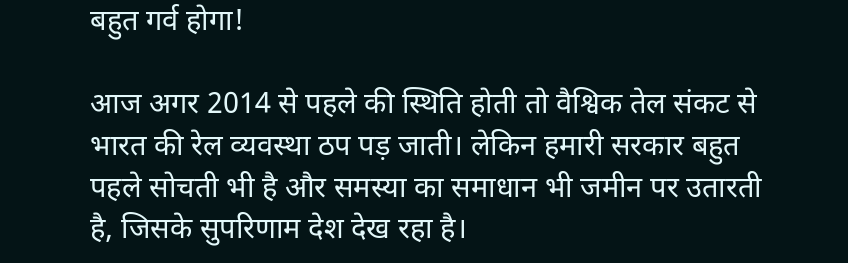बहुत गर्व होगा!

आज अगर 2014 से पहले की स्थिति होती तो वैश्विक तेल संकट से भारत की रेल व्यवस्था ठप पड़ जाती। लेकिन हमारी सरकार बहुत पहले सोचती भी है और समस्या का समाधान भी जमीन पर उतारती है, जिसके सुपरिणाम देश देख रहा है।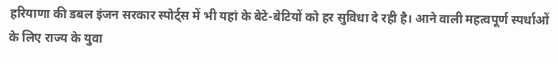हरियाणा की डबल इंजन सरकार स्पोर्ट्स में भी यहां के बेटे-बेटियों को हर सुविधा दे रही है। आने वाली महत्वपूर्ण स्पर्धाओं के लिए राज्य के युवा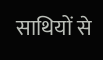साथियों से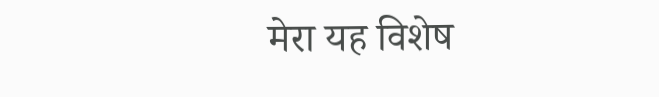मेरा यह विशेष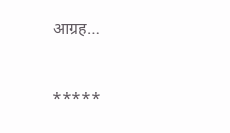आग्रह…



*****